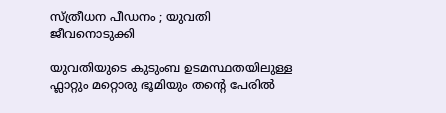സ്ത്രീധന പീഡനം ; യുവതി ജീവനൊടുക്കി

യുവതിയുടെ കുടുംബ ഉടമസ്ഥതയിലുള്ള ഫ്ലാറ്റും മറ്റൊരു ഭൂമിയും തന്റെ പേരിൽ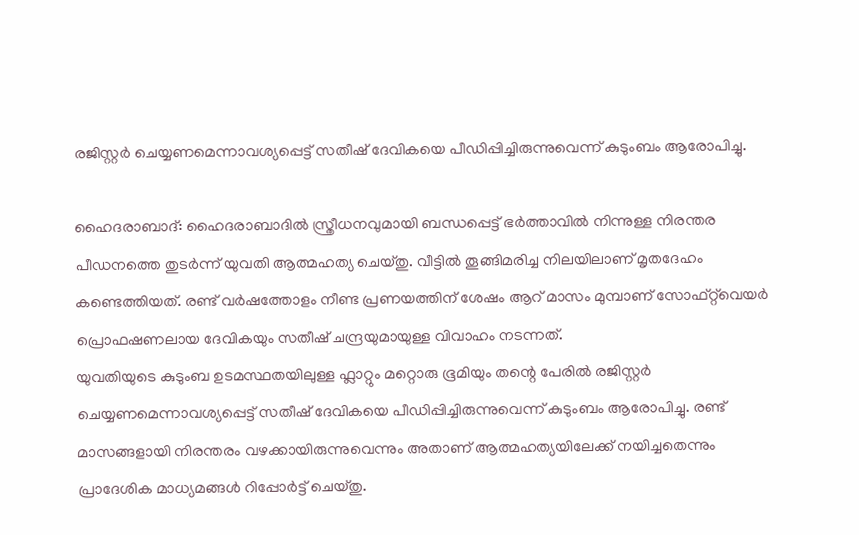രജിസ്റ്റർ ചെയ്യണമെന്നാവശ്യപ്പെട്ട് സതീഷ് ദേവികയെ പീഡിപ്പിച്ചിരുന്നുവെന്ന് കുടുംബം ആരോപിച്ചു.

ഹൈദരാബാദ്: ഹൈദരാബാദിൽ സ്ത്രീധനവുമായി ബന്ധപ്പെട്ട് ഭർത്താവിൽ നിന്നുള്ള നിരന്തര പീഡനത്തെ തുടർന്ന് യുവതി ആത്മഹത്യ ചെയ്തു. വീട്ടിൽ തൂങ്ങിമരിച്ച നിലയിലാണ് മൃതദേഹം കണ്ടെത്തിയത്. രണ്ട് വർഷത്തോളം നീണ്ട പ്രണയത്തിന് ശേഷം ആറ് മാസം മുമ്പാണ് സോഫ്റ്റ്‌വെയർ പ്രൊഫഷണലായ ദേവികയും സതീഷ് ചന്ദ്രയുമായുള്ള വിവാഹം നടന്നത്.
യുവതിയുടെ കുടുംബ ഉടമസ്ഥതയിലുള്ള ഫ്ലാറ്റും മറ്റൊരു ഭൂമിയും തന്റെ പേരിൽ രജിസ്റ്റർ ചെയ്യണമെന്നാവശ്യപ്പെട്ട് സതീഷ് ദേവികയെ പീഡിപ്പിച്ചിരുന്നുവെന്ന് കുടുംബം ആരോപിച്ചു. രണ്ട് മാസങ്ങളായി നിരന്തരം വഴക്കായിരുന്നുവെന്നും അതാണ് ആത്മഹത്യയിലേക്ക് നയിച്ചതെന്നും പ്രാദേശിക മാധ്യമങ്ങൾ റിപ്പോർട്ട് ചെയ്തു.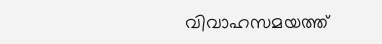വിവാഹസമയത്ത്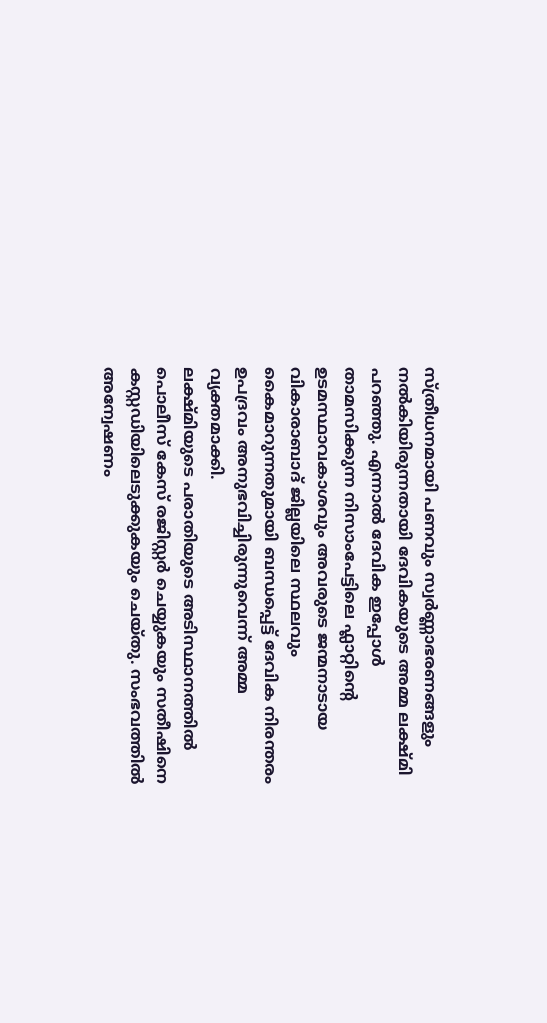സ്ത്രീധനമായി പണവും സ്വർണ്ണാഭരണങ്ങളും നൽകിയിരുന്നതായി ദേവികയുടെ അമ്മ ലക്ഷ്മി പറഞ്ഞു. എന്നാൽ ദേവിക ഇപ്പോൾ താമസിക്കുന്ന നിസാംപേട്ടിലെ ഫ്ലാറ്റിന്റെ ഉടമസ്ഥാവകാശവും അവരുടെ ജന്മനാടായ വികാരാബാദ് ജില്ലയിലെ സ്ഥലവും കൈമാറുന്നതുമായി ബന്ധപ്പെട്ട് ദേവിക നിരന്തരം ഉപദ്രവം അനുഭവിച്ചിരുന്നുവെന്ന് അമ്മ വ്യക്തമാക്കി.
ലക്ഷ്മിയുടെ പരാതിയുടെ അടിസ്ഥാനത്തിൽ പൊലീസ് കേസ് രജിസ്റ്റർ ചെയ്യുകയും സതീഷിനെ കസ്റ്റഡിയിലെടുക്കുകയും ചെയ്തു. സംഭവത്തിൽ അന്വേഷണം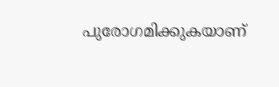പുരോഗമിക്കുകയാണ്